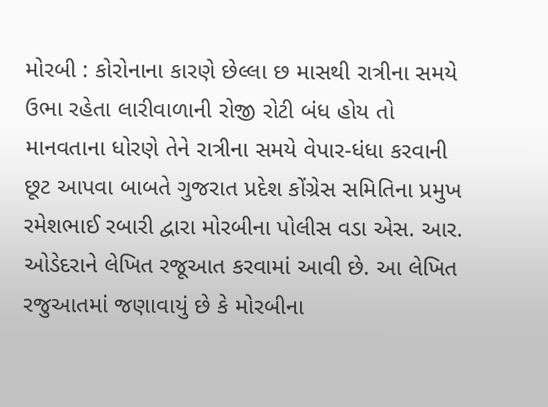મોરબી : કોરોનાના કારણે છેલ્લા છ માસથી રાત્રીના સમયે ઉભા રહેતા લારીવાળાની રોજી રોટી બંધ હોય તો માનવતાના ધોરણે તેને રાત્રીના સમયે વેપાર-ધંધા કરવાની છૂટ આપવા બાબતે ગુજરાત પ્રદેશ કોંગ્રેસ સમિતિના પ્રમુખ રમેશભાઈ રબારી દ્વારા મોરબીના પોલીસ વડા એસ. આર. ઓડેદરાને લેખિત રજૂઆત કરવામાં આવી છે. આ લેખિત રજુઆતમાં જણાવાયું છે કે મોરબીના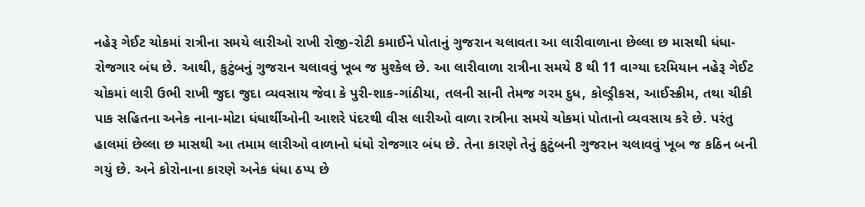નહેરૂ ગેઈટ ચોકમાં રાત્રીના સમયે લારીઓ રાખી રોજી-રોટી કમાઈને પોતાનું ગુજરાન ચલાવતા આ લારીવાળાના છેલ્લા છ માસથી ધંધા-રોજગાર બંધ છે. આથી, કુટુંબનું ગુજરાન ચલાવવું ખૂબ જ મુશ્કેલ છે. આ લારીવાળા રાત્રીના સમયે 8 થી 11 વાગ્યા દરમિયાન નહેરૂ ગેઈટ ચોકમાં લારી ઉભી રાખી જુદા જુદા વ્યવસાય જેવા કે પુરી-શાક-ગાંઠીયા, તલની સાની તેમજ ગરમ દુધ, કોલ્ડ્રીકસ, આઈસ્ક્રીમ, તથા ચીકી પાક સહિતના અનેક નાના-મોટા ધંધાર્થીઓની આશરે પંદરથી વીસ લારીઓ વાળા રાત્રીના સમયે ચોકમાં પોતાનો વ્યવસાય કરે છે. પરંતુ હાલમાં છેલ્લા છ માસથી આ તમામ લારીઓ વાળાનો ધંધો રોજગાર બંધ છે. તેના કારણે તેનું કુટુંબની ગુજરાન ચલાવવું ખૂબ જ કઠિન બની ગયું છે. અને કોરોનાના કારણે અનેક ધંધા ઠપ્પ છે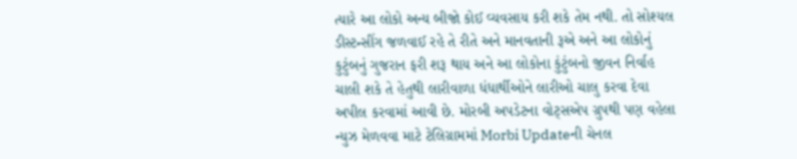ત્યારે આ લોકો અન્ય બીજો કોઈ વ્યવસાય કરી શકે તેમ નથી. તો સોશ્યલ ડીસ્ટન્સીંગ જળવાઈ રહે તે રીતે અને માનવતાની રૂએ અને આ લોકોનું કુટુંબનું ગુજરાન ફરી શરૂ થાય અને આ લોકોના કુંટુંબનો જીવન નિર્વાહ ચાલી શકે તે હેતુથી લારીવાળા ધંધાર્થીઓને લારીઓ ચાલુ કરવા દેવા અપીલ કરવામાં આવી છે. મોરબી અપડેટના વોટ્સએપ ગ્રુપથી પણ વહેલા ન્યુઝ મેળવવા માટે ટેલિગ્રામમાં Morbi Updateની ચેનલ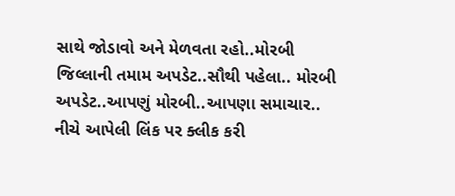સાથે જોડાવો અને મેળવતા રહો..મોરબી જિલ્લાની તમામ અપડેટ..સૌથી પહેલા.. મોરબી અપડેટ..આપણું મોરબી..આપણા સમાચાર.. નીચે આપેલી લિંક પર ક્લીક કરી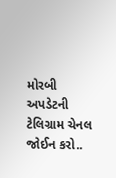મોરબી અપડેટની ટેલિગ્રામ ચેનલ જોઈન કરો..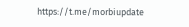https://t.me/morbiupdate